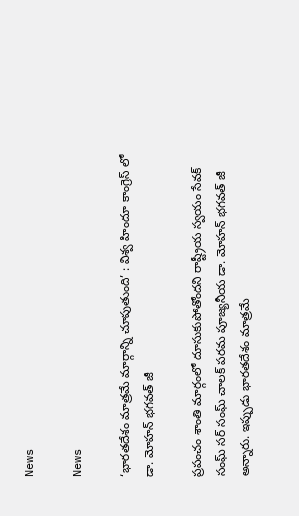News

News

‘భారతదేశం మాత్రమే మార్గాన్ని చూపుతుంది’ : విశ్వ హిందూ కాంగ్రెస్ లో డా. మోహన్ భగవత్ జీ

ప్రపంచం శాంతి మార్గంలో దూసుకుపోతోందని రాష్ట్రీయ స్వయం సేవక్ సంఘ్ సర్ సంఘ్ చాలక్ పరమ పూజ్యనీయ డా. మోహన్ భగవత్ జీ అన్నారు. ఇప్పుడు భారతదేశం మాత్రమే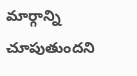మార్గాన్ని చూపుతుందని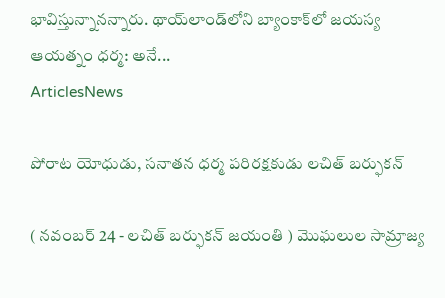భావిస్తున్నానన్నారు. థాయ్‌లాండ్‌లోని బ్యాంకాక్‌లో జయస్య ఆయత్నం ధర్మ: అనే...
ArticlesNews

పోరాట యోధుడు, సనాతన ధర్మ పరిరక్షకుడు లచిత్ బర్ఫుకన్

( నవంబర్ 24 - లచిత్ బర్ఫుకన్‌ జయంతి ) మొఘలుల సామ్రాజ్య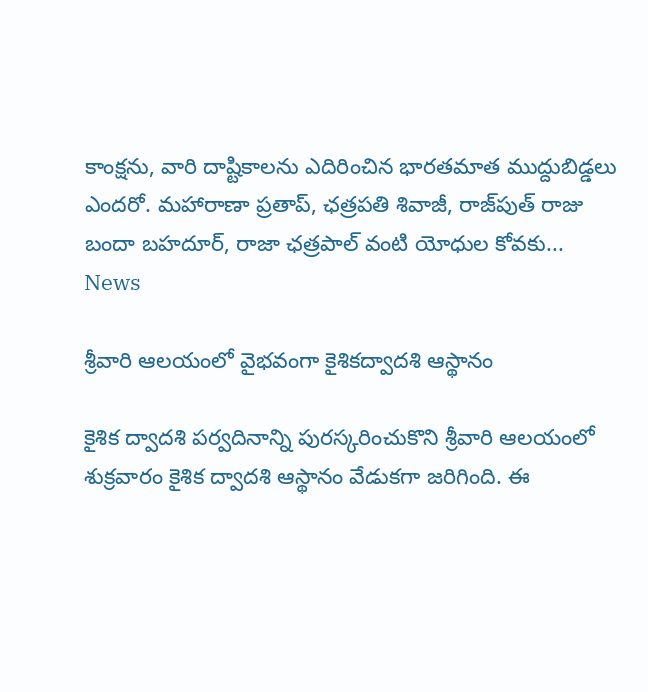కాంక్షను, వారి దాష్టికాలను ఎదిరించిన భారతమాత ముద్దుబిడ్డలు ఎందరో. మహారాణా ప్రతాప్, ఛత్రపతి శివాజీ, రాజ్‌పుత్ రాజు బందా బహదూర్, రాజా ఛత్రపాల్ వంటి యోధుల కోవకు...
News

శ్రీ‌వారి ఆల‌యంలో వైభవంగా కైశికద్వాదశి ఆస్థానం

కైశిక ద్వాదశి పర్వదినాన్ని పురస్కరించుకొని శ్రీవారి ఆలయంలో శుక్రవారం కైశిక ద్వాదశి ఆస్థానం వేడుక‌గా జ‌రిగింది. ఈ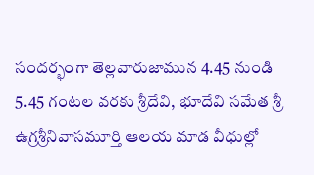సంద‌ర్భంగా తెల్లవారుజామున 4.45 నుండి 5.45 గంటల వ‌ర‌కు శ్రీ‌దేవి, భూదేవి స‌మేత శ్రీ ఉగ్రశ్రీనివాసమూర్తి ఆల‌య మాడ వీధుల్లో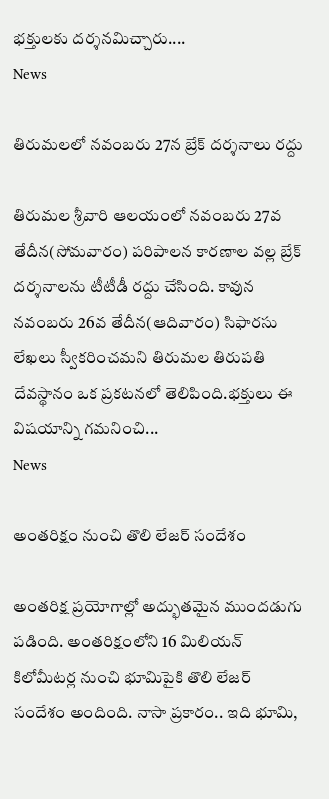భక్తులకు దర్శనమిచ్చారు....
News

తిరుమ‌లలో న‌వంబ‌రు 27న బ్రేక్ ద‌ర్శ‌నాలు ర‌ద్దు

తిరుమ‌ల శ్రీ‌వారి ఆల‌యంలో న‌వంబ‌రు 27వ తేదీన(సోమ‌వారం) ప‌రిపాల‌న కార‌ణాల వ‌ల్ల బ్రేక్ ద‌ర్శ‌నాలను టీటీడీ ర‌ద్దు చేసింది. కావున న‌వంబ‌రు 26వ తేదీన(ఆదివారం) సిఫార‌సు లేఖ‌లు స్వీక‌రించ‌మని తిరుమల తిరుపతి దేవస్థానం ఒక ప్రకటనలో తెలిపింది.భ‌క్తులు ఈ విష‌యాన్ని గ‌మ‌నించి...
News

అంతరిక్షం నుంచి తొలి లేజర్‌ సందేశం

అంతరిక్ష ప్రయోగాల్లో అద్భుతమైన ముందడుగు పడింది. అంతరిక్షంలోని 16 మిలియన్‌ కిలోమీటర్ల నుంచి భూమిపైకి తొలి లేజర్‌ సందేశం అందింది. నాసా ప్రకారం.. ఇది భూమి,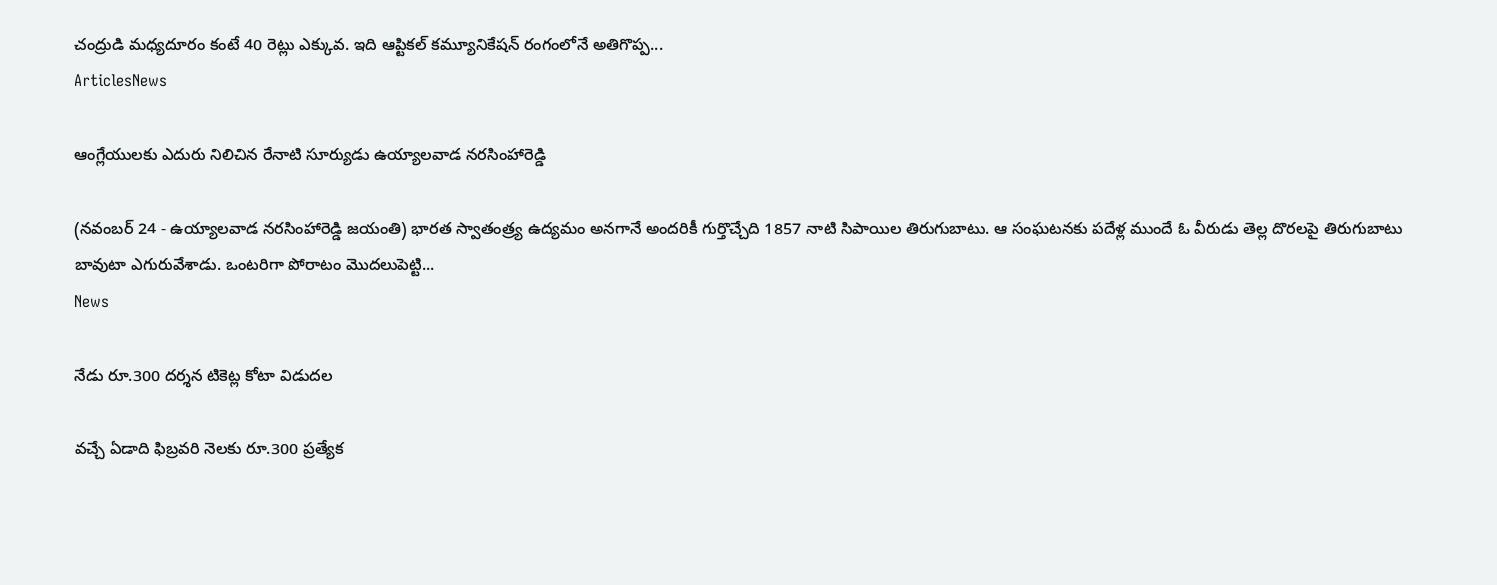చంద్రుడి మధ్యదూరం కంటే 40 రెట్లు ఎక్కువ. ఇది ఆప్టికల్‌ కమ్యూనికేషన్‌ రంగంలోనే అతిగొప్ప...
ArticlesNews

ఆంగ్లేయులకు ఎదురు నిలిచిన రేనాటి సూర్యుడు ఉయ్యాలవాడ నరసింహారెడ్డి

(నవంబర్ 24 - ఉయ్యాలవాడ నరసింహారెడ్డి జయంతి) భారత స్వాతంత్ర్య ఉద్యమం అనగానే అందరికీ గుర్తొచ్చేది 1857 నాటి సిపాయిల తిరుగుబాటు. ఆ సంఘటనకు పదేళ్ల ముందే ఓ వీరుడు తెల్ల దొరలపై తిరుగుబాటు బావుటా ఎగురువేశాడు. ఒంటరిగా పోరాటం మొదలుపెట్టి...
News

నేడు రూ.300 దర్శన టికెట్ల కోటా విడుదల

వచ్చే ఏడాది ఫిబ్రవరి నెలకు రూ.300 ప్రత్యేక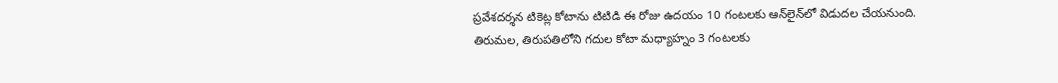ప్రవేశదర్శన టికెట్ల కోటాను టిటిడి ఈ రోజు ఉదయం 10 గంటలకు ఆన్‌లైన్‌లో విడుదల చేయనుంది. తిరుమల, తిరుపతిలోని గదుల కోటా మధ్యాహ్నం 3 గంటలకు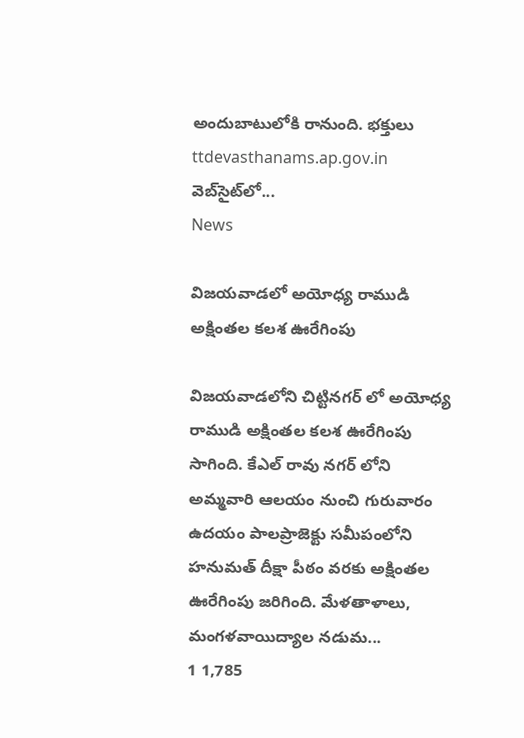అందుబాటులోకి రానుంది. భక్తులు ttdevasthanams.ap.gov.in వెబ్‌సైట్‌లో...
News

విజయవాడలో అయోధ్య రాముడి అక్షింతల కలశ ఊరేగింపు

విజయవాడలోని చిట్టినగర్ లో అయోధ్య రాముడి అక్షింతల కలశ ఊరేగింపు సాగింది. కేఎల్ రావు నగర్ లోని అమ్మవారి ఆలయం నుంచి గురువారం ఉదయం పాలప్రాజెక్టు సమీపంలోని హనుమత్ దీక్షా పీఠం వరకు అక్షింతల ఊరేగింపు జరిగింది. మేళతాళాలు, మంగళవాయిద్యాల నడుమ...
1 1,785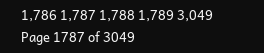1,786 1,787 1,788 1,789 3,049
Page 1787 of 3049